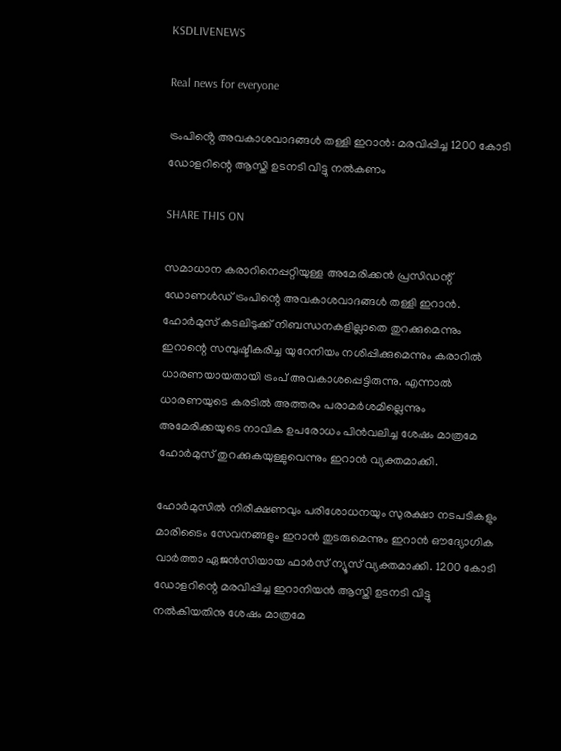KSDLIVENEWS

Real news for everyone

ട്രംപിൻ്റെ അവകാശവാദങ്ങൾ തള്ളി ഇറാൻ: മരവിപ്പിച്ച 1200 കോടി ഡോളറിന്റെ ആസ്തി ഉടനടി വിട്ടു നൽകണം

SHARE THIS ON

സമാധാന കരാറിനെപ്പറ്റിയുള്ള അമേരിക്കൻ പ്രസിഡന്റ് ഡോണൾഡ് ട്രംപിന്റെ അവകാശവാദങ്ങൾ തള്ളി ഇറാൻ. ഹോർമുസ് കടലിടുക്ക് നിബന്ധനകളില്ലാതെ തുറക്കുമെന്നും ഇറാന്റെ സമ്പുഷ്ടീകരിച്ച യുറേനിയം നശിപ്പിക്കുമെന്നും കരാറിൽ ധാരണയായതായി ട്രംപ് അവകാശപ്പെട്ടിരുന്നു. എന്നാൽ ധാരണയുടെ കരടിൽ അത്തരം പരാമർശമില്ലെന്നും അമേരിക്കയുടെ നാവിക ഉപരോധം പിൻവലിച്ച ശേഷം മാത്രമേ ഹോർമുസ് തുറക്കുകയുള്ളുവെന്നും ഇറാൻ വ്യക്തമാക്കി.

ഹോർമുസിൽ നിരീക്ഷണവും പരിശോധനയും സുരക്ഷാ നടപടികളും മാരിടൈം സേവനങ്ങളും ഇറാൻ തുടരുമെന്നും ഇറാൻ ഔദ്യോഗിക വാർത്താ ഏജൻസിയായ ഫാർസ് ന്യൂസ് വ്യക്തമാക്കി. 1200 കോടി ഡോളറിന്റെ മരവിപ്പിച്ച ഇറാനിയൻ ആസ്തി ഉടനടി വിട്ടു നൽകിയതിനു ശേഷം മാത്രമേ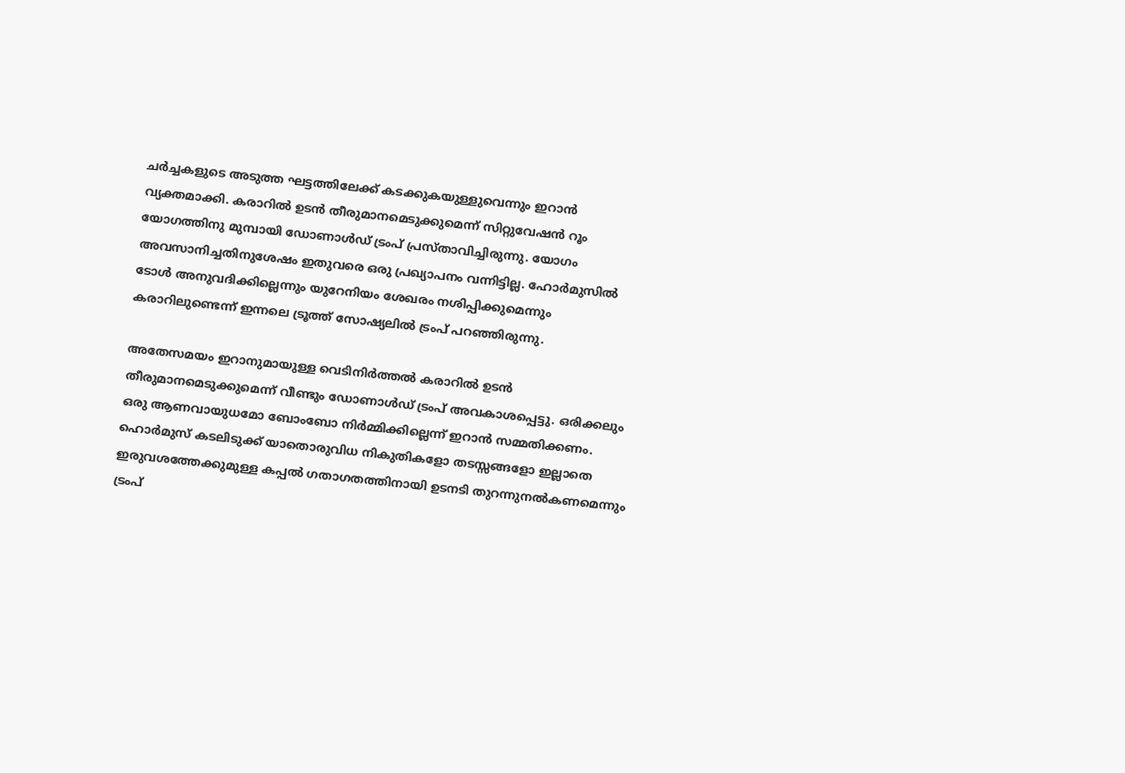ചർച്ചകളുടെ അടുത്ത ഘട്ടത്തിലേക്ക് കടക്കുകയുള്ളുവെന്നും ഇറാൻ വ്യക്തമാക്കി. കരാറിൽ ഉടൻ തീരുമാനമെടുക്കുമെന്ന് സിറ്റുവേഷൻ റൂം യോഗത്തിനു മുമ്പായി ഡോണാൾഡ് ട്രംപ് പ്രസ്താവിച്ചിരുന്നു. യോഗം അവസാനിച്ചതിനുശേഷം ഇതുവരെ ഒരു പ്രഖ്യാപനം വന്നിട്ടില്ല. ഹോർമുസിൽ ടോൾ അനുവദിക്കില്ലെന്നും യുറേനിയം ശേഖരം നശിപ്പിക്കുമെന്നും കരാറിലുണ്ടെന്ന് ഇന്നലെ ട്രൂത്ത് സോഷ്യലിൽ ട്രംപ് പറഞ്ഞിരുന്നു.

അതേസമയം ഇറാനുമായുള്ള വെടിനിർത്തൽ കരാറിൽ ഉടൻ തീരുമാനമെടുക്കുമെന്ന് വീണ്ടും ഡോണാൾഡ് ട്രംപ് അവകാശപ്പെട്ടു. ഒരിക്കലും ഒരു ആണവായുധമോ ബോംബോ നിർമ്മിക്കില്ലെന്ന് ഇറാൻ സമ്മതിക്കണം. ഹൊർമുസ് കടലിടുക്ക് യാതൊരുവിധ നികുതികളോ തടസ്സങ്ങളോ ഇല്ലാതെ ഇരുവശത്തേക്കുമുള്ള കപ്പൽ ഗതാഗതത്തിനായി ഉടനടി തുറന്നുനൽകണമെന്നും ട്രംപ്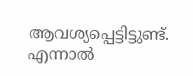ആവശ്യപ്പെട്ടിട്ടുണ്ട്. എന്നാൽ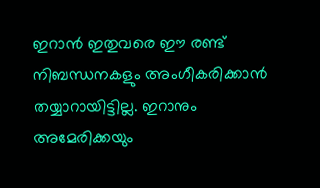ഇറാൻ ഇതുവരെ ഈ രണ്ട് നിബന്ധനകളും അംഗീകരിക്കാൻ തയ്യാറായിട്ടില്ല. ഇറാനും അമേരിക്കയും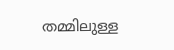തമ്മിലുള്ള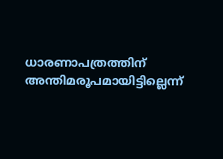ധാരണാപത്രത്തിന് അന്തിമരൂപമായിട്ടില്ലെന്ന്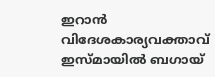ഇറാൻ വിദേശകാര്യവക്താവ് ഇസ്മായിൽ ബഗായ്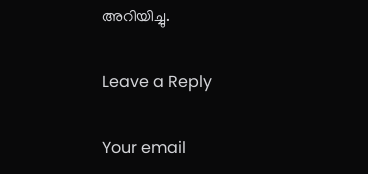അറിയിച്ചു.

Leave a Reply

Your email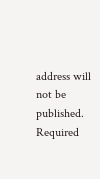address will not be published. Required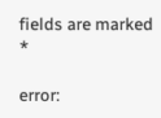fields are marked *

error: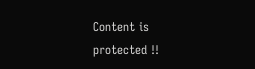Content is protected !!